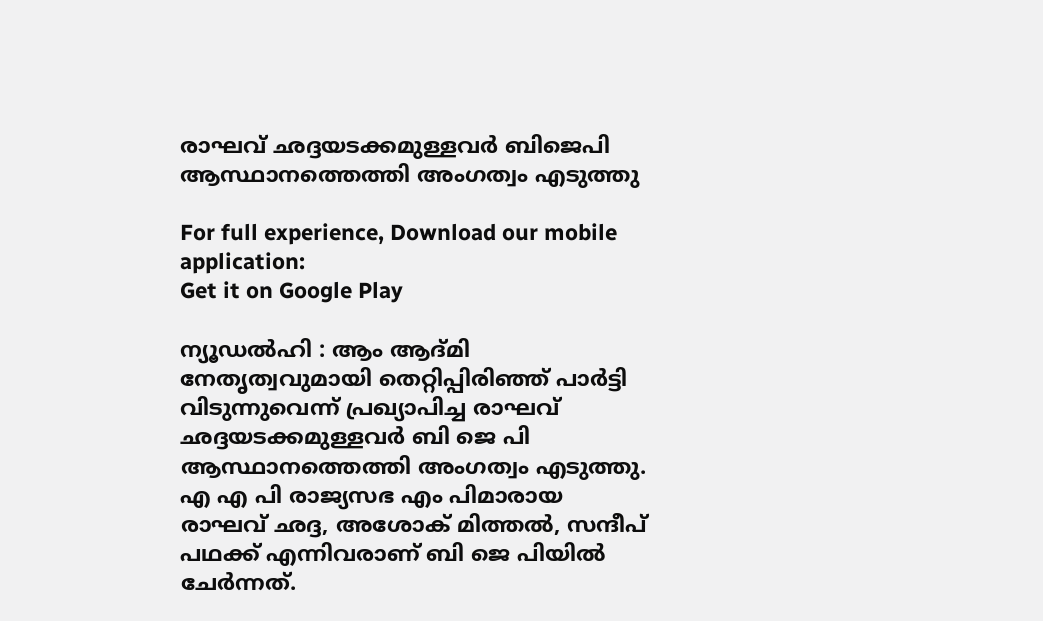രാഘവ് ഛദ്ദയടക്കമുള്ളവർ ബിജെപി ആസ്ഥാനത്തെത്തി അംഗത്വം എടുത്തു

For full experience, Download our mobile application:
Get it on Google Play

ന്യൂഡൽഹി : ആം ആദ്മി നേതൃത്വവുമായി തെറ്റിപ്പിരിഞ്ഞ് പാർട്ടി വിടുന്നുവെന്ന് പ്രഖ്യാപിച്ച രാഘവ് ഛദ്ദയടക്കമുള്ളവർ ബി ജെ പി ആസ്ഥാനത്തെത്തി അംഗത്വം എടുത്തു. എ എ പി രാജ്യസഭ എം പിമാരായ രാഘവ് ഛദ്ദ, അശോക് മിത്തൽ, സന്ദീപ് പഥക്ക് എന്നിവരാണ് ബി ജെ പിയിൽ ചേർന്നത്.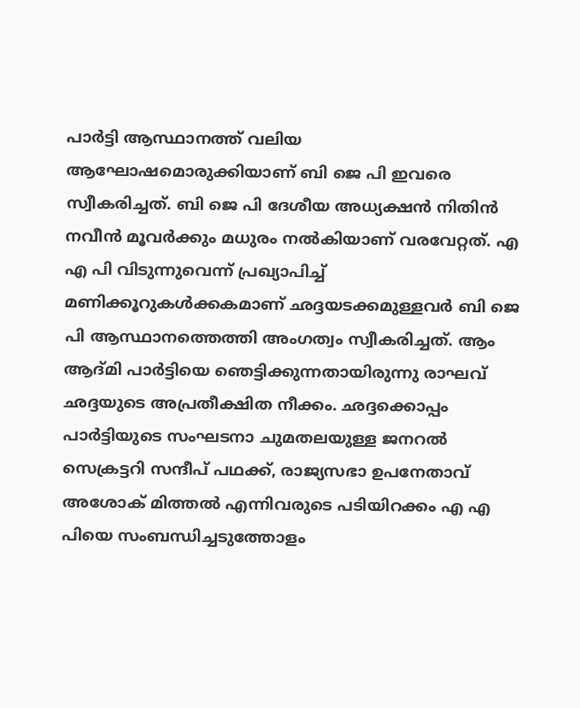പാർട്ടി ആസ്ഥാനത്ത് വലിയ ആഘോഷമൊരുക്കിയാണ് ബി ജെ പി ഇവരെ സ്വീകരിച്ചത്. ബി ജെ പി ദേശീയ അധ്യക്ഷൻ നിതിൻ നവീൻ മൂവർക്കും മധുരം നൽകിയാണ് വരവേറ്റത്. എ എ പി വിടുന്നുവെന്ന് പ്രഖ്യാപിച്ച് മണിക്കൂറുകൾക്കകമാണ് ഛദ്ദയടക്കമുള്ളവർ ബി ജെ പി ആസ്ഥാനത്തെത്തി അംഗത്വം സ്വീകരിച്ചത്. ആം ആദ്മി പാർട്ടിയെ ഞെട്ടിക്കുന്നതായിരുന്നു രാഘവ് ഛദ്ദയുടെ അപ്രതീക്ഷിത നീക്കം. ഛദ്ദക്കൊപ്പം പാർട്ടിയുടെ സംഘടനാ ചുമതലയുള്ള ജനറൽ സെക്രട്ടറി സന്ദീപ് പഥക്ക്, രാജ്യസഭാ ഉപനേതാവ് അശോക് മിത്തൽ എന്നിവരുടെ പടിയിറക്കം എ എ പിയെ സംബന്ധിച്ചടുത്തോളം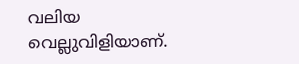വലിയ വെല്ലുവിളിയാണ്.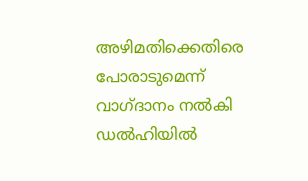അഴിമതിക്കെതിരെ പോരാടുമെന്ന് വാഗ്ദാനം നൽകി ഡൽഹിയിൽ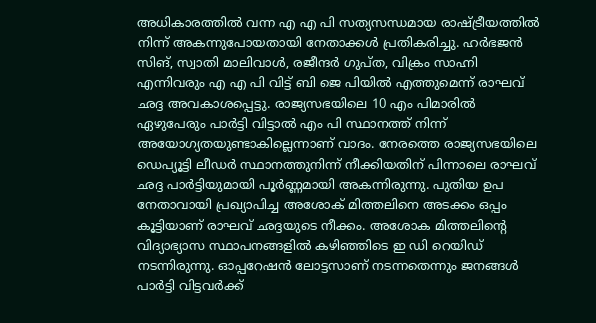അധികാരത്തിൽ വന്ന എ എ പി സത്യസന്ധമായ രാഷ്ട്രീയത്തിൽ നിന്ന് അകന്നുപോയതായി നേതാക്കൾ പ്രതികരിച്ചു. ഹർഭജൻ സിങ്, സ്വാതി മാലിവാൾ, രജീന്ദർ ഗുപ്ത, വിക്രം സാഹ്നി എന്നിവരും എ എ പി വിട്ട് ബി ജെ പിയിൽ എത്തുമെന്ന് രാഘവ് ഛദ്ദ അവകാശപ്പെട്ടു. രാജ്യസഭയിലെ 10 എം പിമാരിൽ ഏഴുപേരും പാർട്ടി വിട്ടാൽ എം പി സ്ഥാനത്ത് നിന്ന് അയോഗ്യതയുണ്ടാകില്ലെന്നാണ് വാദം. നേരത്തെ രാജ്യസഭയിലെ ഡെപ്യൂട്ടി ലീഡർ സ്ഥാനത്തുനിന്ന് നീക്കിയതിന് പിന്നാലെ രാഘവ് ഛദ്ദ പാർട്ടിയുമായി പൂർണ്ണമായി അകന്നിരുന്നു. പുതിയ ഉപ നേതാവായി പ്രഖ്യാപിച്ച അശോക് മിത്തലിനെ അടക്കം ഒപ്പം കൂട്ടിയാണ് രാഘവ് ഛദ്ദയുടെ നീക്കം. അശോക മിത്തലിന്റെ വിദ്യാഭ്യാസ സ്ഥാപനങ്ങളിൽ കഴിഞ്ഞിടെ ഇ ഡി റെയിഡ് നടന്നിരുന്നു. ഓപ്പറേഷൻ ലോട്ടസാണ് നടന്നതെന്നും ജനങ്ങൾ പാർട്ടി വിട്ടവർക്ക്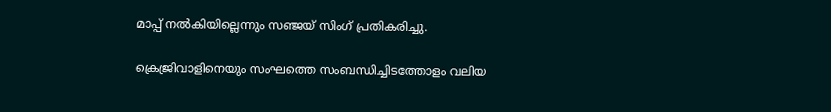മാപ്പ് നൽകിയില്ലെന്നും സഞ്ജയ് സിംഗ് പ്രതികരിച്ചു.

ക്രെജ്രിവാളിനെയും സംഘത്തെ സംബന്ധിച്ചിടത്തോളം വലിയ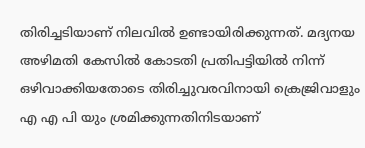തിരിച്ചടിയാണ് നിലവിൽ ഉണ്ടായിരിക്കുന്നത്. മദ്യനയ അഴിമതി കേസിൽ കോടതി പ്രതിപട്ടിയിൽ നിന്ന് ഒഴിവാക്കിയതോടെ തിരിച്ചുവരവിനായി ക്രെജ്രിവാളും എ എ പി യും ശ്രമിക്കുന്നതിനിടയാണ്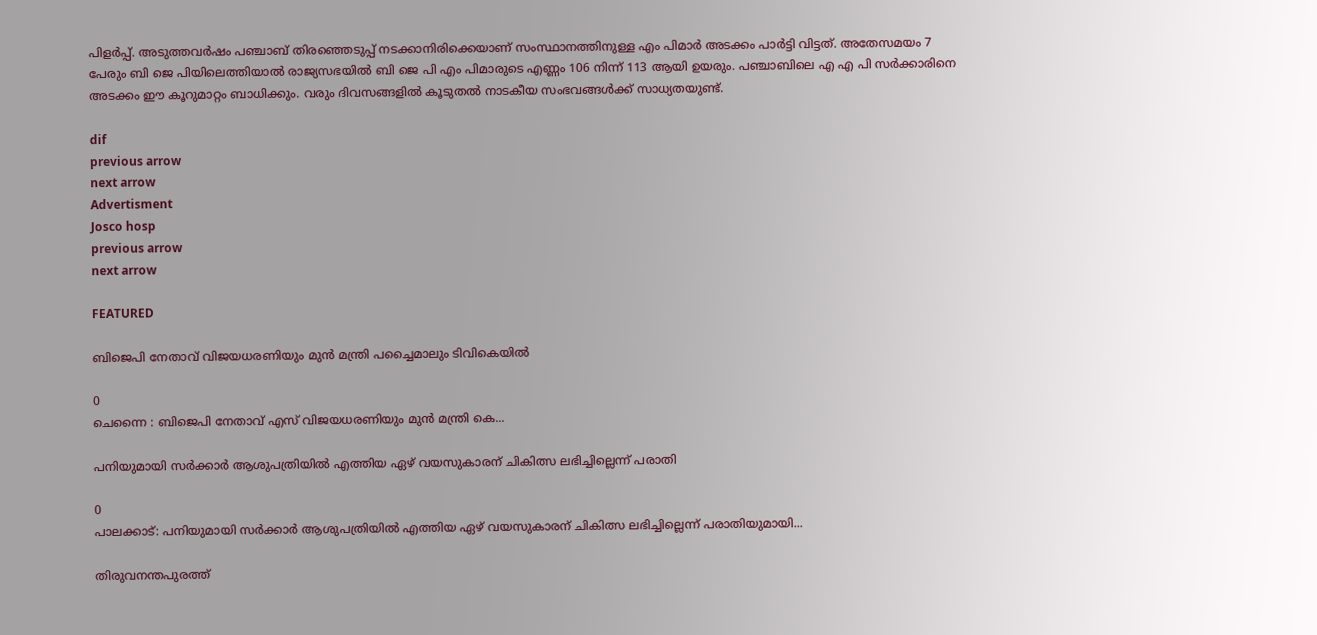പിളർപ്പ്. അടുത്തവർഷം പഞ്ചാബ് തിരഞ്ഞെടുപ്പ് നടക്കാനിരിക്കെയാണ് സംസ്ഥാനത്തിനുള്ള എം പിമാർ അടക്കം പാർട്ടി വിട്ടത്. അതേസമയം 7 പേരും ബി ജെ പിയിലെത്തിയാൽ രാജ്യസഭയിൽ ബി ജെ പി എം പിമാരുടെ എണ്ണം 106 നിന്ന് 113 ആയി ഉയരും. പഞ്ചാബിലെ എ എ പി സർക്കാരിനെ അടക്കം ഈ കൂറുമാറ്റം ബാധിക്കും. വരും ദിവസങ്ങളിൽ കൂടുതൽ നാടകീയ സംഭവങ്ങൾക്ക് സാധ്യതയുണ്ട്.

dif
previous arrow
next arrow
Advertisment
Josco hosp
previous arrow
next arrow

FEATURED

ബിജെപി നേതാവ് വിജയധരണിയും മുന്‍ മന്ത്രി പച്ചൈമാലും ടിവികെയില്‍

0
ചെന്നൈ : ബിജെപി നേതാവ് എസ് വിജയധരണിയും മുന്‍ മന്ത്രി കെ...

പനിയുമായി സർക്കാർ ആശുപത്രിയിൽ എത്തിയ ഏഴ് വയസുകാരന് ചികിത്സ ലഭിച്ചില്ലെന്ന് പരാതി

0
പാലക്കാട്: പനിയുമായി സർക്കാർ ആശുപത്രിയിൽ എത്തിയ ഏഴ് വയസുകാരന് ചികിത്സ ലഭിച്ചില്ലെന്ന് പരാതിയുമായി...

തിരുവനന്തപുരത്ത്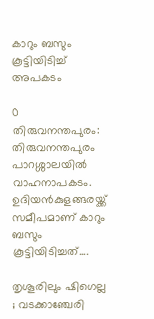കാറും ബസും കൂട്ടിയിടിച്ച് അപകടം

0
തിരുവനന്തപുരം: തിരുവനന്തപുരം പാറശ്ശാലയിൽ വാഹനാപകടം. ഉദിയൻകുളങ്ങരയ്ക്ക് സമീപമാണ് കാറും ബസും കൂട്ടിയിടിച്ചത്....

തൃശൂരിലും ഷിഗെല്ല ; വടക്കാഞ്ചേരി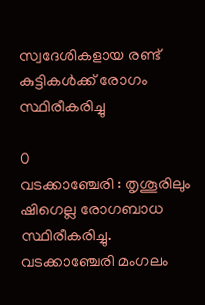സ്വദേശികളായ രണ്ട് കുട്ടികൾക്ക് രോഗം സ്ഥിരീകരിച്ചു

0
വടക്കാഞ്ചേരി : തൃശൂരിലും ഷിഗെല്ല രോഗബാധ സ്ഥിരീകരിച്ചു. വടക്കാഞ്ചേരി മംഗലം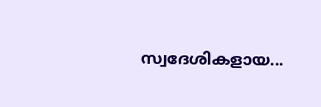സ്വദേശികളായ...